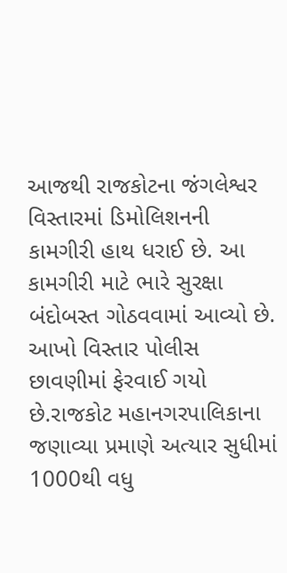આજથી રાજકોટના જંગલેશ્વર વિસ્તારમાં ડિમોલિશનની કામગીરી હાથ ધરાઈ છે. આ કામગીરી માટે ભારે સુરક્ષા બંદોબસ્ત ગોઠવવામાં આવ્યો છે. આખો વિસ્તાર પોલીસ છાવણીમાં ફેરવાઈ ગયો છે.રાજકોટ મહાનગરપાલિકાના જણાવ્યા પ્રમાણે અત્યાર સુધીમાં 1000થી વધુ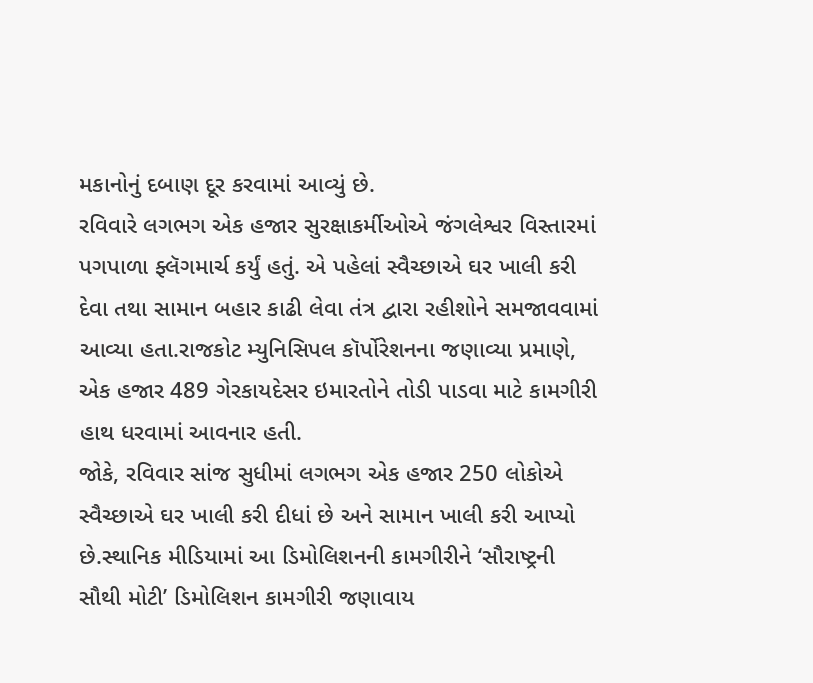મકાનોનું દબાણ દૂર કરવામાં આવ્યું છે.
રવિવારે લગભગ એક હજાર સુરક્ષાકર્મીઓએ જંગલેશ્વર વિસ્તારમાં પગપાળા ફ્લૅગમાર્ચ કર્યું હતું. એ પહેલાં સ્વૈચ્છાએ ઘર ખાલી કરી દેવા તથા સામાન બહાર કાઢી લેવા તંત્ર દ્વારા રહીશોને સમજાવવામાં આવ્યા હતા.રાજકોટ મ્યુનિસિપલ કૉર્પોરેશનના જણાવ્યા પ્રમાણે, એક હજાર 489 ગેરકાયદેસર ઇમારતોને તોડી પાડવા માટે કામગીરી હાથ ધરવામાં આવનાર હતી.
જોકે, રવિવાર સાંજ સુધીમાં લગભગ એક હજાર 250 લોકોએ સ્વૈચ્છાએ ઘર ખાલી કરી દીધાં છે અને સામાન ખાલી કરી આપ્યો છે.સ્થાનિક મીડિયામાં આ ડિમોલિશનની કામગીરીને ‘સૌરાષ્ટ્રની સૌથી મોટી’ ડિમોલિશન કામગીરી જણાવાય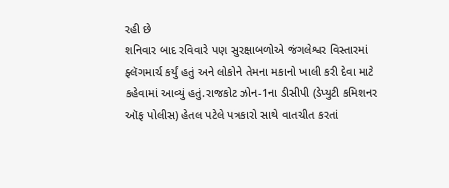રહી છે
શનિવાર બાદ રવિવારે પણ સુરક્ષાબળોએ જંગલેશ્વર વિસ્તારમાં ફ્લૅગમાર્ચ કર્યું હતું અને લોકોને તેમના મકાનો ખાલી કરી દેવા માટે કહેવામાં આવ્યું હતું.રાજકોટ ઝોન-1ના ડીસીપી (ડેપ્યુટી કમિશનર ઑફ પોલીસ) હેતલ પટેલે પત્રકારો સાથે વાતચીત કરતાં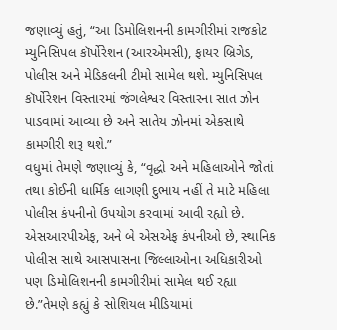જણાવ્યું હતું, “આ ડિમોલિશનની કામગીરીમાં રાજકોટ મ્યુનિસિપલ કૉર્પોરેશન (આરએમસી), ફાયર બ્રિગેડ, પોલીસ અને મેડિકલની ટીમો સામેલ થશે. મ્યુનિસિપલ કૉર્પોરેશન વિસ્તારમાં જંગલેશ્વર વિસ્તારના સાત ઝોન પાડવામાં આવ્યા છે અને સાતેય ઝોનમાં એકસાથે કામગીરી શરૂ થશે.”
વધુમાં તેમણે જણાવ્યું કે, “વૃદ્ધો અને મહિલાઓને જોતાં તથા કોઈની ધાર્મિક લાગણી દુભાય નહીં તે માટે મહિલા પોલીસ કંપનીનો ઉપયોગ કરવામાં આવી રહ્યો છે. એસઆરપીએફ, અને બે એસએફ કંપનીઓ છે, સ્થાનિક પોલીસ સાથે આસપાસના જિલ્લાઓના અધિકારીઓ પણ ડિમોલિશનની કામગીરીમાં સામેલ થઈ રહ્યા છે.”તેમણે કહ્યું કે સોશિયલ મીડિયામાં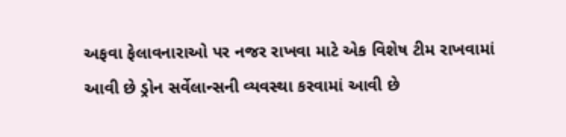અફવા ફેલાવનારાઓ પર નજર રાખવા માટે એક વિશેષ ટીમ રાખવામાં આવી છે ડ્રોન સર્વેલાન્સની વ્યવસ્થા કરવામાં આવી છે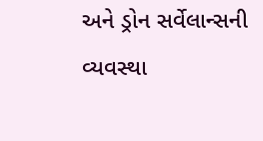અને ડ્રોન સર્વેલાન્સની વ્યવસ્થા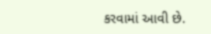કરવામાં આવી છે.